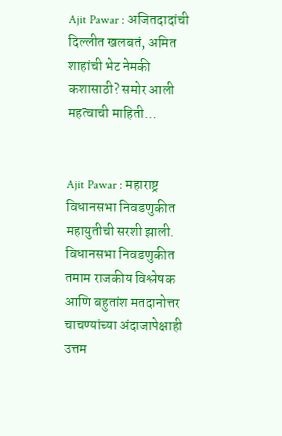Ajit Pawar : अजितदादांची दिल्लीत खलबतं, अमित शाहांची भेट नेमकी कशासाठी? समोर आली महत्वाची माहिती…


Ajit Pawar : महाराष्ट्र विधानसभा निवडणुकीत महायुतीची सरशी झाली. विधानसभा निवडणुकीत तमाम राजकीय विश्लेषक आणि बहुतांश मतदानोत्तर चाचण्यांच्या अंदाजापेक्षाही उत्तम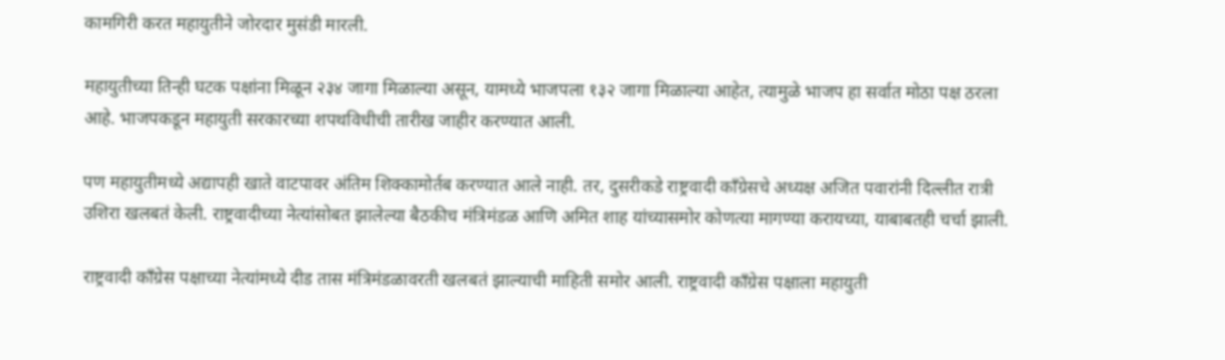कामगिरी करत महायुतीने जोरदार मुसंडी मारली.

महायुतीच्या तिन्ही घटक पक्षांना मिळून २३४ जागा मिळाल्या असून, यामध्ये भाजपला १३२ जागा मिळाल्या आहेत, त्यामुळे भाजप हा सर्वात मोठा पक्ष ठरला आहे. भाजपकडून महायुती सरकारच्या शपथविधीची तारीख जाहीर करण्यात आली.

पण महायुतीमध्ये अद्यापही खाते वाटपावर अंतिम शिक्कामोर्तब करण्यात आले नाही. तर, दुसरीकडे राष्ट्रवादी काँग्रेसचे अध्यक्ष अजित पवारांनी दिल्लीत रात्री उशिरा खलबतं केली. राष्ट्रवादीच्या नेत्यांसोबत झालेल्या बैठकीच मंत्रिमंडळ आणि अमित शाह यांच्यासमोर कोणत्या मागण्या करायच्या, याबाबतही चर्चा झाली.

राष्ट्रवादी काँग्रेस पक्षाच्या नेत्यांमध्ये दीड तास मंत्रिमंडळावरती खलबतं झाल्याची माहिती समोर आली. राष्ट्रवादी काँग्रेस पक्षाला महायुती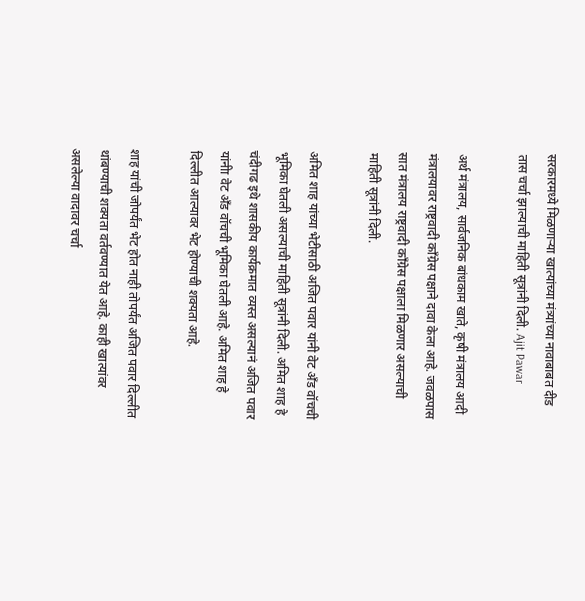सरकारमध्ये मिळणाऱ्या खात्यांच्या मंत्र्यांच्या नावाबाबत दीड तास चर्चा झाल्याची माहिती सूत्रांनी दिली. Ajit Pawar

अर्थ मंत्रालय, सार्वजनिक बांधकाम खाते, कृषी मंत्रालय आदी मंत्रालयावर राष्ट्रवादी काँग्रेस पक्षाने दावा केला आहे. जवळपास सात मंत्रालय राष्ट्रवादी काँग्रेस पक्षाला मिळणार असल्याची माहिती सूत्रांनी दिली.

अमित शाह यांच्या भेटीसाठी अजित पवार यांनी वेट ॲंड वॉचची भूमिका घेतली असल्याची माहिती सूत्रांनी दिली. अमित शाह हे चंदीगढ इथे शासकीय कार्यक्रमात व्यस्त असल्यानं अजित पवार यांनीा वेट अँड वॉचची भूमिका घेतली आहे. अमित शाह हे दिल्लीत आल्यावर भेट होण्याची शक्यता आहे.

शाह यांची जोपर्यंत भेट होत नाही तोपर्यंत अजित पवार दिल्लीत थांबण्याची शक्यता वर्तवण्यात येत आहे. काही खात्यांवर असलेल्या वादावर चर्चा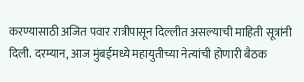करण्यासाठी अजित पवार रात्रीपासून दिल्लीत असल्याची माहिती सूत्रांनी दिली. दरम्यान, आज मुंबईमध्ये महायुतीच्या नेत्यांची होणारी बैठक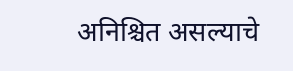अनिश्चित असल्याचे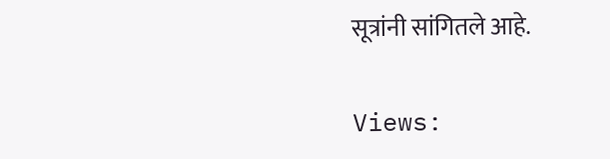सूत्रांनी सांगितले आहे.

Views: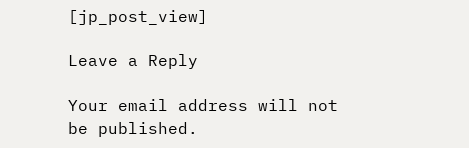[jp_post_view]

Leave a Reply

Your email address will not be published.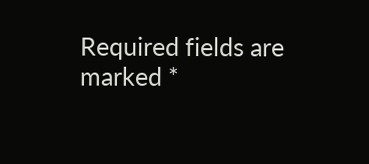Required fields are marked *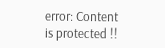error: Content is protected !!